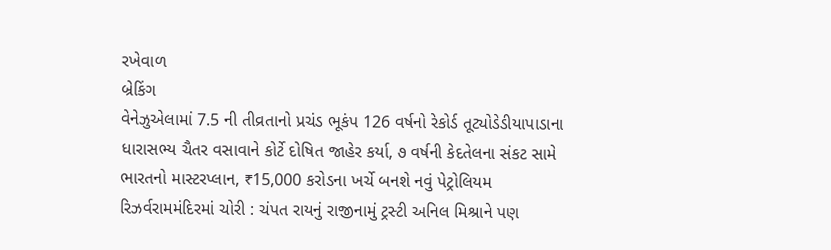રખેવાળ
બ્રેકિંગ
વેનેઝુએલામાં 7.5 ની તીવ્રતાનો પ્રચંડ ભૂકંપ 126 વર્ષનો રેકોર્ડ તૂટ્યોડેડીયાપાડાના ધારાસભ્ય ચૈતર વસાવાને કોર્ટે દોષિત જાહેર કર્યા, ૭ વર્ષની કેદતેલના સંકટ સામે ભારતનો માસ્ટરપ્લાન, ₹15,000 કરોડના ખર્ચે બનશે નવું પેટ્રોલિયમ રિઝર્વરામમંદિરમાં ચોરી : ચંપત રાયનું રાજીનામું ટ્રસ્ટી અનિલ મિશ્રાને પણ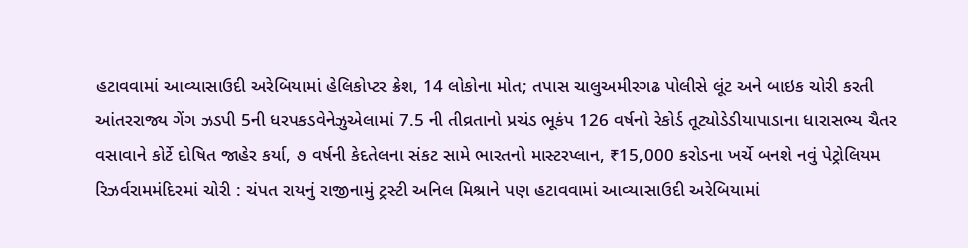હટાવવામાં આવ્યાસાઉદી અરેબિયામાં હેલિકોપ્ટર ક્રેશ, 14 લોકોના મોત; તપાસ ચાલુઅમીરગઢ પોલીસે લૂંટ અને બાઇક ચોરી કરતી આંતરરાજ્ય ગેંગ ઝડપી 5ની ધરપકડવેનેઝુએલામાં 7.5 ની તીવ્રતાનો પ્રચંડ ભૂકંપ 126 વર્ષનો રેકોર્ડ તૂટ્યોડેડીયાપાડાના ધારાસભ્ય ચૈતર વસાવાને કોર્ટે દોષિત જાહેર કર્યા, ૭ વર્ષની કેદતેલના સંકટ સામે ભારતનો માસ્ટરપ્લાન, ₹15,000 કરોડના ખર્ચે બનશે નવું પેટ્રોલિયમ રિઝર્વરામમંદિરમાં ચોરી : ચંપત રાયનું રાજીનામું ટ્રસ્ટી અનિલ મિશ્રાને પણ હટાવવામાં આવ્યાસાઉદી અરેબિયામાં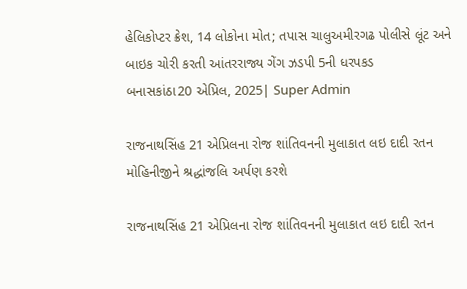હેલિકોપ્ટર ક્રેશ, 14 લોકોના મોત; તપાસ ચાલુઅમીરગઢ પોલીસે લૂંટ અને બાઇક ચોરી કરતી આંતરરાજ્ય ગેંગ ઝડપી 5ની ધરપકડ
બનાસકાંઠા20 એપ્રિલ, 2025| Super Admin

રાજનાથસિંહ 21 એપ્રિલના રોજ શાંતિવનની મુલાકાત લઇ દાદી રતન મોહિનીજીને શ્રદ્ધાંજલિ અર્પણ કરશે

રાજનાથસિંહ 21 એપ્રિલના રોજ શાંતિવનની મુલાકાત લઇ દાદી રતન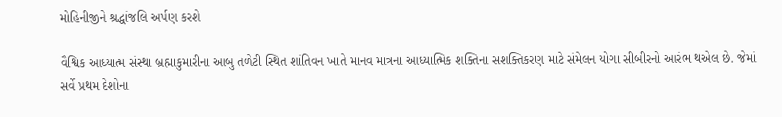મોહિનીજીને શ્રદ્ધાંજલિ અર્પણ કરશે

વૈશ્વિક આધ્યાત્મ‌ સંસ્થા બ્રહ્માકુમારીના આબુ તળેટી સ્થિત શાંતિવન ખાતે માનવ માત્રના આધ્યાત્મિક શક્તિના સશક્તિકરણ માટે સંમેલન યોગા સીબીર‌નો આરંભ થએલ છે. જેમાં સર્વે પ્રથમ દેશોના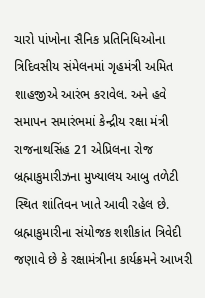ચારો પાંખોના સૈનિક પ્રતિનિધિઓના ત્રિદિવસીય સંમેલનમાં ગૃહમંત્રી અમિત શાહજીએ આરંભ કરાવેલ. અને હવે સમાપન સમારંભમાં કેન્દ્રીય રક્ષા મંત્રી રાજનાથસિંહ 21 એપ્રિલના રોજ બ્રહ્માકુમારીઝના મુખ્યાલય આબુ તળેટી સ્થિત શાંતિવન ખાતે આવી રહેલ છે. બ્રહ્માકુમારીના સંયોજક શશીકાંત ત્રિવેદી જણાવે છે કે રક્ષામંત્રીના કાર્યક્રમને આખરી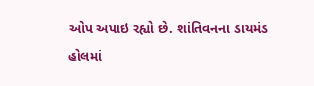ઓપ અપાઇ રહ્યો છે. શાંતિવનના ડાયમંડ હોલમાં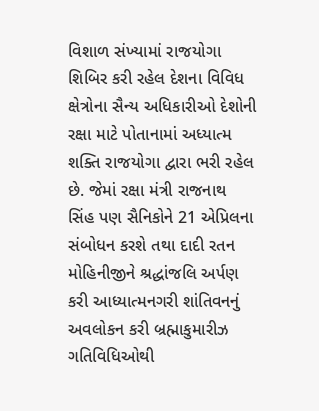વિશાળ સંખ્યામાં રાજયોગા શિબિર કરી રહેલ દેશના વિવિધ ક્ષેત્રોના સૈન્ય અધિકારીઓ દેશોની રક્ષા માટે પોતાનામાં અધ્યાત્મ શક્તિ રાજયોગા દ્વારા ભરી રહેલ છે. જેમાં રક્ષા મંત્રી રાજનાથ સિંહ પણ સૈનિકોને 21 એપ્રિલના સંબોધન કરશે તથા દાદી રતન મોહિનીજીને શ્રદ્ધાંજલિ અર્પણ કરી આધ્યાત્મનગરી શાંતિવનનું અવલોકન કરી બ્રહ્માકુમારીઝ ગતિવિધિઓથી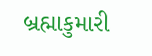બ્રહ્માકુમારી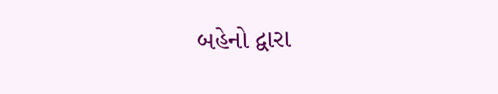બહેનો દ્વારા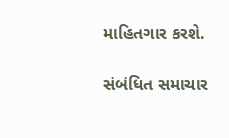માહિતગાર કરશે.

સંબંધિત સમાચાર